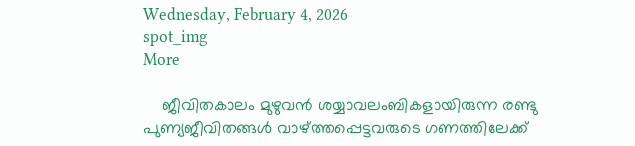Wednesday, February 4, 2026
spot_img
More

    ജീവിതകാലം മുഴുവന്‍ ശയ്യാവലംബികളായിരുന്ന രണ്ടു പുണ്യജീവിതങ്ങള്‍ വാഴ്ത്തപ്പെട്ടവരുടെ ഗണത്തിലേക്ക്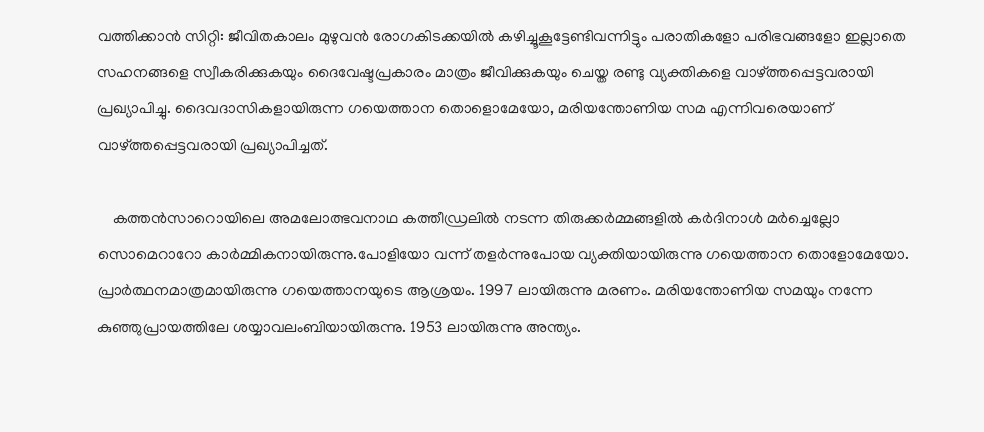വത്തിക്കാന്‍ സിറ്റി: ജീവിതകാലം മുഴുവന്‍ രോഗകിടക്കയില്‍ കഴിച്ചൂകൂട്ടേണ്ടിവന്നിട്ടും പരാതികളോ പരിഭവങ്ങളോ ഇല്ലാതെ സഹനങ്ങളെ സ്വീകരിക്കുകയും ദൈവേഷ്ടപ്രകാരം മാത്രം ജീവിക്കുകയും ചെയ്ത രണ്ടു വ്യക്തികളെ വാഴ്ത്തപ്പെട്ടവരായി പ്രഖ്യാപിച്ചു. ദൈവദാസികളായിരുന്ന ഗയെത്താന തൊളൊമേയോ, മരിയന്തോണിയ സമ എന്നിവരെയാണ് വാഴ്ത്തപ്പെട്ടവരായി പ്രഖ്യാപിച്ചത്.

    കത്തന്‍സാറൊയിലെ അമലോത്ഭവനാഥ കത്തീഡ്രലില്‍ നടന്ന തിരുക്കര്‍മ്മങ്ങളില്‍ കര്‍ദിനാള്‍ മര്‍ച്ചെല്ലോ സൊമെറാറോ കാര്‍മ്മികനായിരുന്നു.പോളിയോ വന്ന് തളര്‍ന്നുപോയ വ്യക്തിയായിരുന്നു ഗയെത്താന തൊളോമേയോ. പ്രാര്‍ത്ഥനമാത്രമായിരുന്നു ഗയെത്താനയുടെ ആശ്രയം. 1997 ലായിരുന്നു മരണം. മരിയന്തോണിയ സമയും നന്നേ കുഞ്ഞുപ്രായത്തിലേ ശയ്യാവലംബിയായിരുന്നു. 1953 ലായിരുന്നു അന്ത്യം.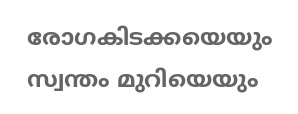രോഗകിടക്കയെയും സ്വന്തം മുറിയെയും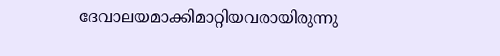ദേവാലയമാക്കിമാറ്റിയവരായിരുന്നു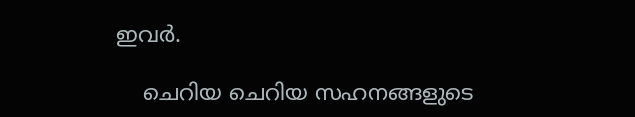ഇവര്‍.

    ചെറിയ ചെറിയ സഹനങ്ങളുടെ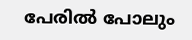പേരില്‍ പോലും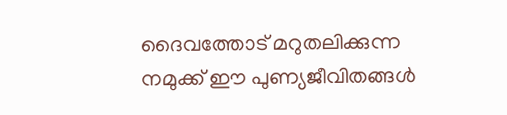ദൈവത്തോട് മറുതലിക്കുന്ന നമുക്ക് ഈ പുണ്യജീവിതങ്ങള്‍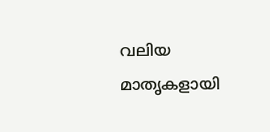വലിയ മാതൃകളായി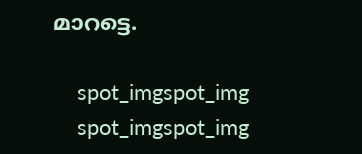മാറട്ടെ.

    spot_imgspot_img
    spot_imgspot_img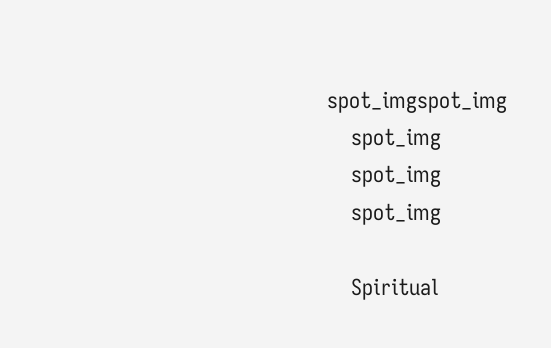spot_imgspot_img
    spot_img
    spot_img
    spot_img

    Spiritual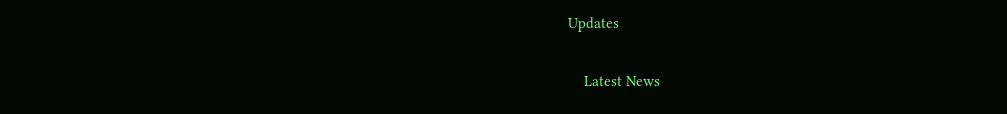Updates

    Latest News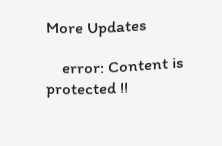More Updates

    error: Content is protected !!